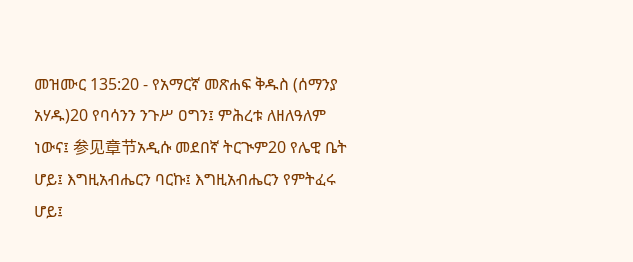መዝሙር 135:20 - የአማርኛ መጽሐፍ ቅዱስ (ሰማንያ አሃዱ)20 የባሳንን ንጉሥ ዐግን፤ ምሕረቱ ለዘለዓለም ነውና፤ 参见章节አዲሱ መደበኛ ትርጒም20 የሌዊ ቤት ሆይ፤ እግዚአብሔርን ባርኩ፤ እግዚአብሔርን የምትፈሩ ሆይ፤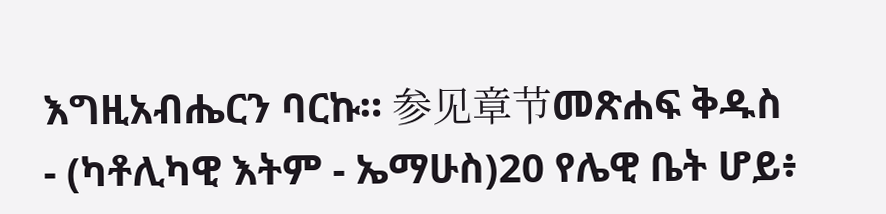እግዚአብሔርን ባርኩ። 参见章节መጽሐፍ ቅዱስ - (ካቶሊካዊ እትም - ኤማሁስ)20 የሌዊ ቤት ሆይ፥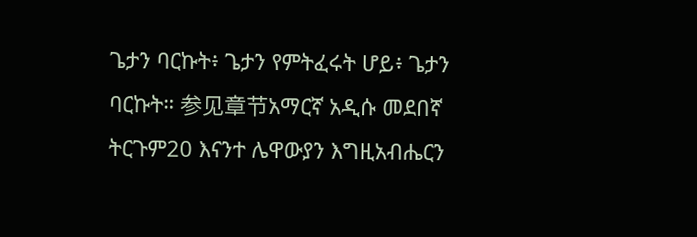ጌታን ባርኩት፥ ጌታን የምትፈሩት ሆይ፥ ጌታን ባርኩት። 参见章节አማርኛ አዲሱ መደበኛ ትርጉም20 እናንተ ሌዋውያን እግዚአብሔርን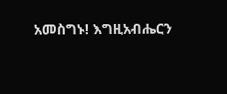አመስግኑ! እግዚአብሔርን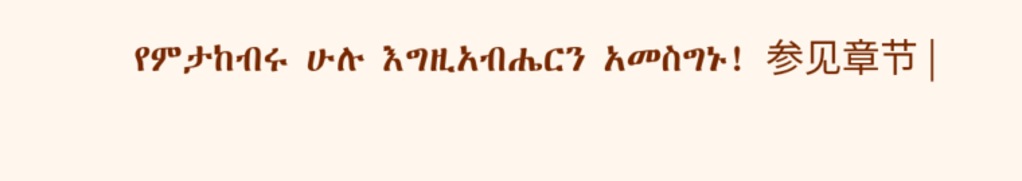የምታከብሩ ሁሉ እግዚአብሔርን አመስግኑ! 参见章节 |